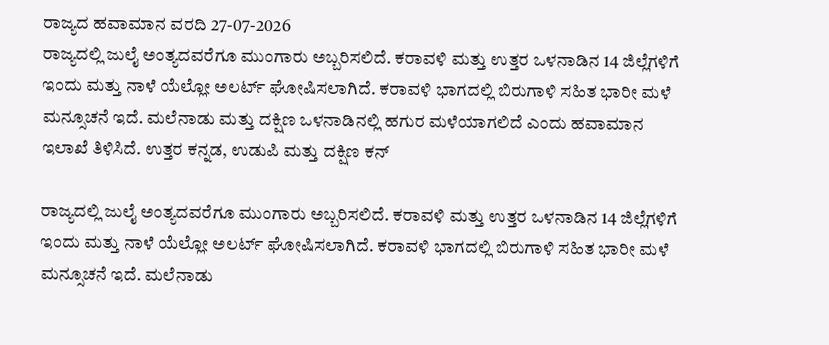ರಾಜ್ಯದ ಹವಾಮಾನ ವರದಿ 27-07-2026
ರಾಜ್ಯದಲ್ಲಿ ಜುಲೈ ಅಂತ್ಯದವರೆಗೂ ಮುಂಗಾರು ಅಬ್ಬರಿಸಲಿದೆ. ಕರಾವಳಿ ಮತ್ತು ಉತ್ತರ ಒಳನಾಡಿನ 14 ಜಿಲ್ಲೆಗಳಿಗೆ ಇಂದು ಮತ್ತು ನಾಳೆ ಯೆಲ್ಲೋ ಅಲರ್ಟ್ ಘೋಷಿಸಲಾಗಿದೆ. ಕರಾವಳಿ ಭಾಗದಲ್ಲಿ ಬಿರುಗಾಳಿ ಸಹಿತ ಭಾರೀ ಮಳೆ ಮನ್ಸೂಚನೆ ಇದೆ. ಮಲೆನಾಡು ಮತ್ತು ದಕ್ಷಿಣ ಒಳನಾಡಿನಲ್ಲಿ ಹಗುರ ಮಳೆಯಾಗಲಿದೆ ಎಂದು ಹವಾಮಾನ ಇಲಾಖೆ ತಿಳಿಸಿದೆ. ಉತ್ತರ ಕನ್ನಡ, ಉಡುಪಿ ಮತ್ತು ದಕ್ಷಿಣ ಕನ್

ರಾಜ್ಯದಲ್ಲಿ ಜುಲೈ ಅಂತ್ಯದವರೆಗೂ ಮುಂಗಾರು ಅಬ್ಬರಿಸಲಿದೆ. ಕರಾವಳಿ ಮತ್ತು ಉತ್ತರ ಒಳನಾಡಿನ 14 ಜಿಲ್ಲೆಗಳಿಗೆ ಇಂದು ಮತ್ತು ನಾಳೆ ಯೆಲ್ಲೋ ಅಲರ್ಟ್ ಘೋಷಿಸಲಾಗಿದೆ. ಕರಾವಳಿ ಭಾಗದಲ್ಲಿ ಬಿರುಗಾಳಿ ಸಹಿತ ಭಾರೀ ಮಳೆ ಮನ್ಸೂಚನೆ ಇದೆ. ಮಲೆನಾಡು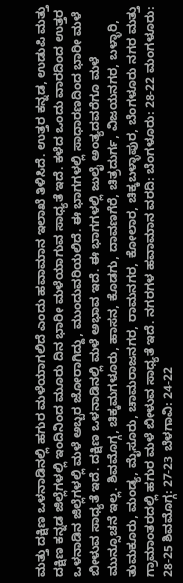ಮತ್ತು ದಕ್ಷಿಣ ಒಳನಾಡಿನಲ್ಲಿ ಹಗುರ ಮಳೆಯಾಗಲಿದೆ ಎಂದು ಹವಾಮಾನ ಇಲಾಖೆ ತಿಳಿಸಿದೆ. ಉತ್ತರ ಕನ್ನಡ, ಉಡುಪಿ ಮತ್ತು ದಕ್ಷಿಣ ಕನ್ನಡ ಜಿಲ್ಲೆಗಳಲ್ಲಿ ಇಂದಿನಿಂದ ಮೂರು ದಿನ ಭಾರೀ ಮಳೆಯಾಗುವ ಸಾಧ್ಯತೆ ಇದೆ. ಕಳೆದ ಒಂದು ವಾರದಿಂದ ಉತ್ತರ ಒಳನಾಡಿನ ಜಿಲ್ಲೆಗಳಲ್ಲಿ ಮಳೆ ಅಬ್ಬರ ಜೋರಾಗಿದ್ದು, ಮುಂದುವರಿಯಲಿದೆ. ಈ ಭಾಗಗಳಲ್ಲಿ ಸಾಧಾರಣದಿಂದ ಭಾರೀ ಮಳೆ ಬೀಳುವ ಸಾಧ್ಯತೆ ಇದೆ. ದಕ್ಷಿಣ ಒಳನಾಡಿನಲ್ಲಿ ಮಳೆ ಅಭಾವ ಇದೆ. ಈ ಭಾಗಗಳಲ್ಲಿ ಜುಲೈ ಅಂತ್ಯದವರೆಗೂ ಮಳೆ ಮುನ್ಸೂಚನೆ ಇಲ್ಲ. ಶಿವಮೊಗ್ಗ, ಚಿಕ್ಕಮಗಳೂರು, ಹಾಸನ, ಕೊಡಗು, ದಾವಣಗೆರೆ, ಚಿತ್ರದುರ್ಗ, ವಿಜಯನಗರ, ಬಳ್ಳಾರಿ, ತುಮಕೂರು, ಮಂಡ್ಯ, ಮೈಸೂರು, ಚಾಮರಾಜನಗರ, ರಾಮನಗರ, ಕೋಲಾರ, ಚಿಕ್ಕಬಳ್ಳಾಪುರ, ಬೆಂಗಳೂರು ನಗರ ಮತ್ತು ಗ್ರಾಮಾಂತರದಲ್ಲಿ ಹಗುರ ಮಳೆ ಬೀಳುವ ಸಾಧ್ಯತೆ ಇದೆ. ನಗರಗಳ ಹವಾಮಾನ ವರದಿ: ಬೆಂಗಳೂರು: 28-22 ಮಂಗಳೂರು: 28-25 ಶಿವಮೊಗ್ಗ: 27-23 ಬೆಳಗಾವಿ: 24-22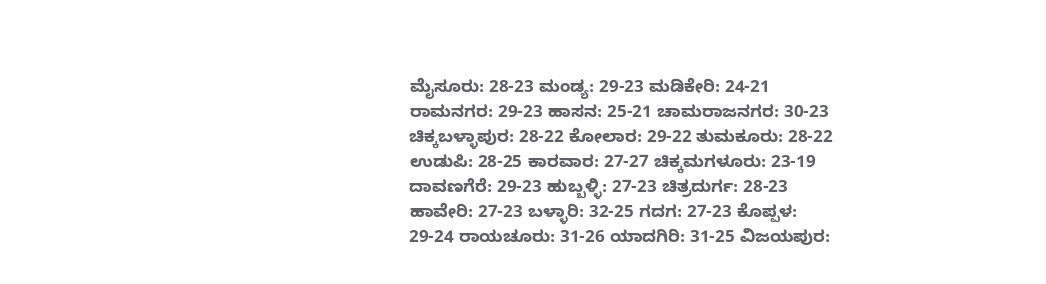ಮೈಸೂರು: 28-23 ಮಂಡ್ಯ: 29-23 ಮಡಿಕೇರಿ: 24-21 ರಾಮನಗರ: 29-23 ಹಾಸನ: 25-21 ಚಾಮರಾಜನಗರ: 30-23 ಚಿಕ್ಕಬಳ್ಳಾಪುರ: 28-22 ಕೋಲಾರ: 29-22 ತುಮಕೂರು: 28-22 ಉಡುಪಿ: 28-25 ಕಾರವಾರ: 27-27 ಚಿಕ್ಕಮಗಳೂರು: 23-19 ದಾವಣಗೆರೆ: 29-23 ಹುಬ್ಬಳ್ಳಿ: 27-23 ಚಿತ್ರದುರ್ಗ: 28-23 ಹಾವೇರಿ: 27-23 ಬಳ್ಳಾರಿ: 32-25 ಗದಗ: 27-23 ಕೊಪ್ಪಳ: 29-24 ರಾಯಚೂರು: 31-26 ಯಾದಗಿರಿ: 31-25 ವಿಜಯಪುರ: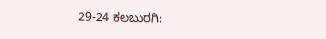29-24 ಕಲಬುರಗಿ: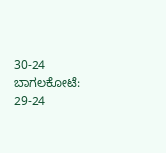30-24 ಬಾಗಲಕೋಟೆ: 29-24